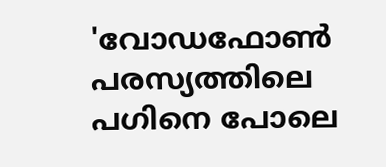'വോഡഫോണ്‍ പരസ്യത്തിലെ പഗിനെ പോലെ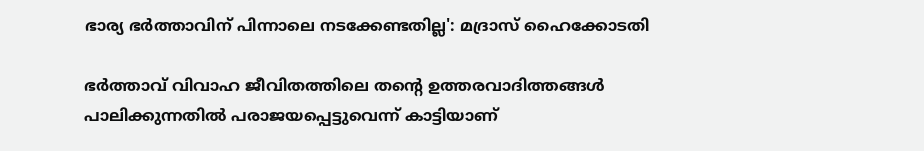ഭാര്യ ഭര്‍ത്താവിന് പിന്നാലെ നടക്കേണ്ടതില്ല': മദ്രാസ് ഹൈക്കോടതി

ഭര്‍ത്താവ് വിവാഹ ജീവിതത്തിലെ തന്റെ ഉത്തരവാദിത്തങ്ങള്‍ പാലിക്കുന്നതില്‍ പരാജയപ്പെട്ടുവെന്ന് കാട്ടിയാണ്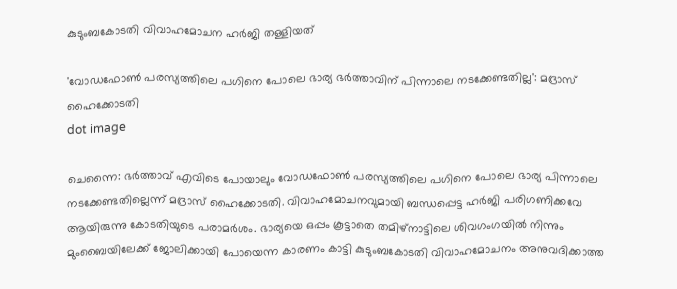കുടുംബകോടതി വിവാഹമോചന ഹര്‍ജി തള്ളിയത്

'വോഡഫോണ്‍ പരസ്യത്തിലെ പഗിനെ പോലെ ഭാര്യ ഭര്‍ത്താവിന് പിന്നാലെ നടക്കേണ്ടതില്ല': മദ്രാസ് ഹൈക്കോടതി
dot image

ചെന്നൈ: ഭര്‍ത്താവ് എവിടെ പോയാലും വോഡഫോണ്‍ പരസ്യത്തിലെ പഗിനെ പോലെ ഭാര്യ പിന്നാലെ നടക്കേണ്ടതില്ലെന്ന് മദ്രാസ് ഹൈക്കോടതി. വിവാഹമോചനവുമായി ബന്ധപ്പെട്ട ഹർജി പരിഗണിക്കവേ ആയിരുന്നു കോടതിയുടെ പരാമര്‍ശം. ഭാര്യയെ ഒപ്പം കൂട്ടാതെ തമിഴ്‌നാട്ടിലെ ശിവഗംഗയില്‍ നിന്നും മുംബൈയിലേക്ക് ജോലിക്കായി പോയെന്ന കാരണം കാട്ടി കുടുംബകോടതി വിവാഹമോചനം അനുവദിക്കാത്ത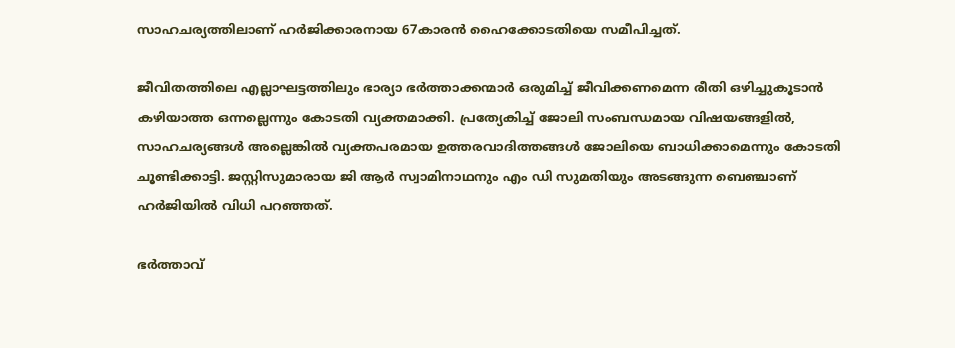സാഹചര്യത്തിലാണ് ഹര്‍ജിക്കാരനായ 67കാരൻ ഹൈക്കോടതിയെ സമീപിച്ചത്.

ജീവിതത്തിലെ എല്ലാഘട്ടത്തിലും ഭാര്യാ ഭര്‍ത്താക്കന്മാര്‍ ഒരുമിച്ച് ജീവിക്കണമെന്ന രീതി ഒഴിച്ചുകൂടാന്‍ കഴിയാത്ത ഒന്നല്ലെന്നും കോടതി വ്യക്തമാക്കി. പ്രത്യേകിച്ച് ജോലി സംബന്ധമായ വിഷയങ്ങളില്‍, സാഹചര്യങ്ങള്‍ അല്ലെങ്കില്‍ വ്യക്തപരമായ ഉത്തരവാദിത്തങ്ങള്‍ ജോലിയെ ബാധിക്കാമെന്നും കോടതി ചൂണ്ടിക്കാട്ടി. ജസ്റ്റിസുമാരായ ജി ആര്‍ സ്വാമിനാഥനും എം ഡി സുമതിയും അടങ്ങുന്ന ബെഞ്ചാണ് ഹര്‍ജിയില്‍ വിധി പറഞ്ഞത്.

ഭര്‍ത്താവ്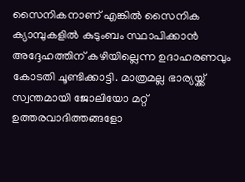സൈനികനാണ് എങ്കില്‍ സൈനിക ക്യാമ്പുകളില്‍ കുടുംബം സ്ഥാപിക്കാന്‍ അദ്ദേഹത്തിന് കഴിയില്ലെന്ന ഉദാഹരണവും കോടതി ചൂണ്ടിക്കാട്ടി. മാത്രമല്ല ഭാര്യയ്ക്ക് സ്വന്തമായി ജോലിയോ മറ്റ് ഉത്തരവാദിത്തങ്ങളോ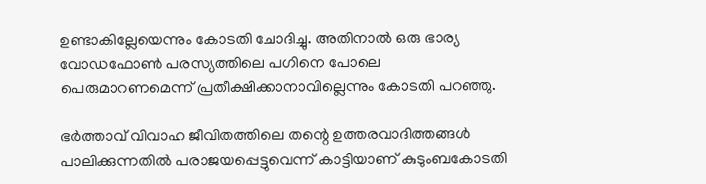ഉണ്ടാകില്ലേയെന്നും കോടതി ചോദിച്ചു. അതിനാല്‍ ഒരു ഭാര്യ വോഡഫോണ്‍ പരസ്യത്തിലെ പഗിനെ പോലെ പെരുമാറണമെന്ന് പ്രതീക്ഷിക്കാനാവില്ലെന്നും കോടതി പറഞ്ഞു.

ഭര്‍ത്താവ് വിവാഹ ജീവിതത്തിലെ തന്റെ ഉത്തരവാദിത്തങ്ങള്‍ പാലിക്കുന്നതില്‍ പരാജയപ്പെട്ടുവെന്ന് കാട്ടിയാണ് കുടുംബകോടതി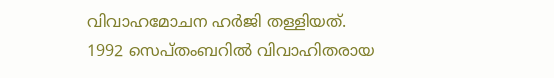വിവാഹമോചന ഹര്‍ജി തള്ളിയത്. 1992 സെപ്തംബറില്‍ വിവാഹിതരായ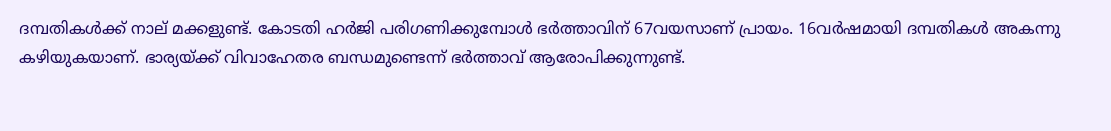ദമ്പതികള്‍ക്ക് നാല് മക്കളുണ്ട്. കോടതി ഹര്‍ജി പരിഗണിക്കുമ്പോള്‍ ഭര്‍ത്താവിന് 67വയസാണ് പ്രായം. 16വര്‍ഷമായി ദമ്പതികള്‍ അകന്നു കഴിയുകയാണ്. ഭാര്യയ്ക്ക് വിവാഹേതര ബന്ധമുണ്ടെന്ന് ഭര്‍ത്താവ് ആരോപിക്കുന്നുണ്ട്.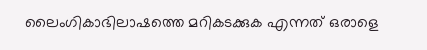ലൈംഗികാഭിലാഷത്തെ മറികടക്കുക എന്നത് ഒരാളെ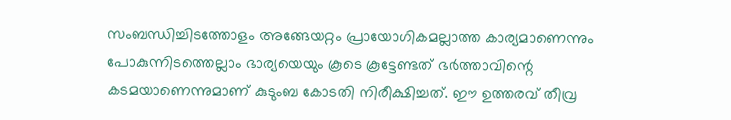സംബന്ധിച്ചിടത്തോളം അങ്ങേയറ്റം പ്രായോഗികമല്ലാത്ത കാര്യമാണെന്നും പോകുന്നിടത്തെല്ലാം ഭാര്യയെയും കൂടെ കൂട്ടേണ്ടത് ഭര്‍ത്താവിന്റെ കടമയാണെന്നുമാണ് കുടുംബ കോടതി നിരീക്ഷിച്ചത്. ഈ ഉത്തരവ് തീവ്ര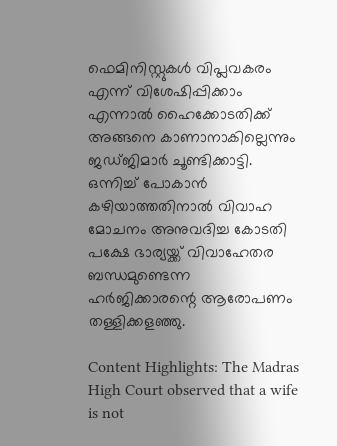ഫെമിനിസ്റ്റുകള്‍ വിപ്ലവകരം എന്ന് വിശേഷിപ്പിക്കാം എന്നാല്‍ ഹൈക്കോടതിക്ക് അങ്ങനെ കാണാനാകില്ലെന്നും ജഡ്ജിമാര്‍ ചൂണ്ടിക്കാട്ടി. ഒന്നിച്ച് പോകാന്‍ കഴിയാത്തതിനാല്‍ വിവാഹ മോചനം അനുവദിച്ച കോടതി പക്ഷേ ഭാര്യയ്ക്ക് വിവാഹേതര ബന്ധമുണ്ടെന്ന ഹർജിക്കാരന്റെ ആരോപണം തള്ളിക്കളഞ്ഞു.

Content Highlights: The Madras High Court observed that a wife is not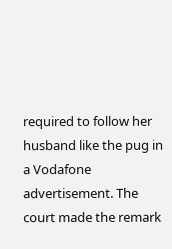required to follow her husband like the pug in a Vodafone advertisement. The court made the remark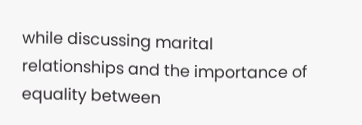while discussing marital relationships and the importance of equality between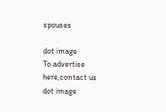spouses

dot image
To advertise here,contact us
dot image